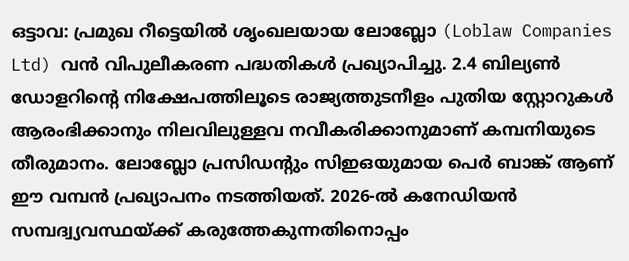ഒട്ടാവ: പ്രമുഖ റീട്ടെയിൽ ശൃംഖലയായ ലോബ്ലോ (Loblaw Companies Ltd) വൻ വിപുലീകരണ പദ്ധതികൾ പ്രഖ്യാപിച്ചു. 2.4 ബില്യൺ ഡോളറിന്റെ നിക്ഷേപത്തിലൂടെ രാജ്യത്തുടനീളം പുതിയ സ്റ്റോറുകൾ ആരംഭിക്കാനും നിലവിലുള്ളവ നവീകരിക്കാനുമാണ് കമ്പനിയുടെ തീരുമാനം. ലോബ്ലോ പ്രസിഡന്റും സിഇഒയുമായ പെർ ബാങ്ക് ആണ് ഈ വമ്പൻ പ്രഖ്യാപനം നടത്തിയത്. 2026-ൽ കനേഡിയൻ സമ്പദ്വ്യവസ്ഥയ്ക്ക് കരുത്തേകുന്നതിനൊപ്പം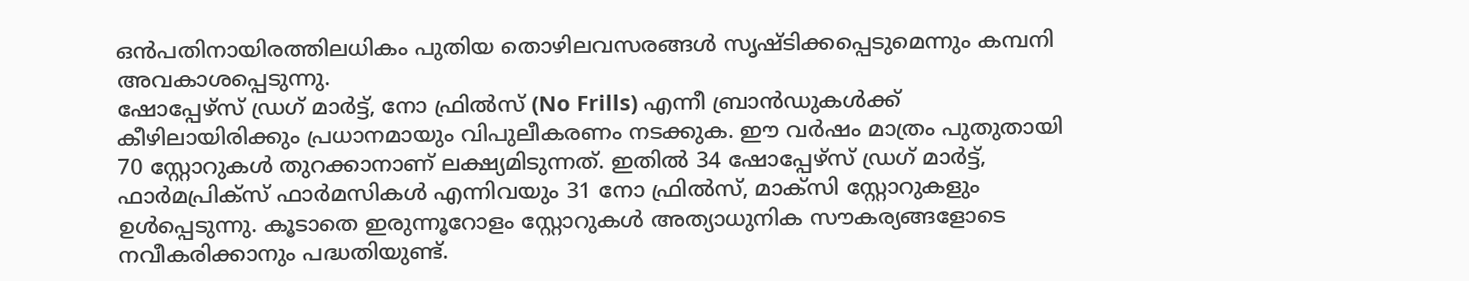ഒൻപതിനായിരത്തിലധികം പുതിയ തൊഴിലവസരങ്ങൾ സൃഷ്ടിക്കപ്പെടുമെന്നും കമ്പനി അവകാശപ്പെടുന്നു.
ഷോപ്പേഴ്സ് ഡ്രഗ് മാർട്ട്, നോ ഫ്രിൽസ് (No Frills) എന്നീ ബ്രാൻഡുകൾക്ക് കീഴിലായിരിക്കും പ്രധാനമായും വിപുലീകരണം നടക്കുക. ഈ വർഷം മാത്രം പുതുതായി 70 സ്റ്റോറുകൾ തുറക്കാനാണ് ലക്ഷ്യമിടുന്നത്. ഇതിൽ 34 ഷോപ്പേഴ്സ് ഡ്രഗ് മാർട്ട്, ഫാർമപ്രിക്സ് ഫാർമസികൾ എന്നിവയും 31 നോ ഫ്രിൽസ്, മാക്സി സ്റ്റോറുകളും ഉൾപ്പെടുന്നു. കൂടാതെ ഇരുന്നൂറോളം സ്റ്റോറുകൾ അത്യാധുനിക സൗകര്യങ്ങളോടെ നവീകരിക്കാനും പദ്ധതിയുണ്ട്.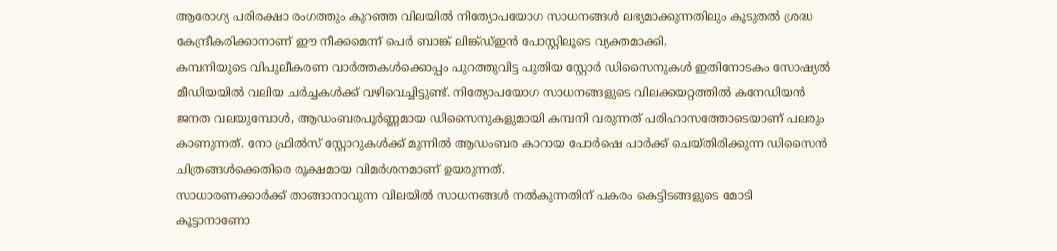ആരോഗ്യ പരിരക്ഷാ രംഗത്തും കുറഞ്ഞ വിലയിൽ നിത്യോപയോഗ സാധനങ്ങൾ ലഭ്യമാക്കുന്നതിലും കൂടുതൽ ശ്രദ്ധ കേന്ദ്രീകരിക്കാനാണ് ഈ നീക്കമെന്ന് പെർ ബാങ്ക് ലിങ്ക്ഡ്ഇൻ പോസ്റ്റിലൂടെ വ്യക്തമാക്കി.
കമ്പനിയുടെ വിപുലീകരണ വാർത്തകൾക്കൊപ്പം പുറത്തുവിട്ട പുതിയ സ്റ്റോർ ഡിസൈനുകൾ ഇതിനോടകം സോഷ്യൽ മീഡിയയിൽ വലിയ ചർച്ചകൾക്ക് വഴിവെച്ചിട്ടുണ്ട്. നിത്യോപയോഗ സാധനങ്ങളുടെ വിലക്കയറ്റത്തിൽ കനേഡിയൻ ജനത വലയുമ്പോൾ, ആഡംബരപൂർണ്ണമായ ഡിസൈനുകളുമായി കമ്പനി വരുന്നത് പരിഹാസത്തോടെയാണ് പലരും കാണുന്നത്. നോ ഫ്രിൽസ് സ്റ്റോറുകൾക്ക് മുന്നിൽ ആഡംബര കാറായ പോർഷെ പാർക്ക് ചെയ്തിരിക്കുന്ന ഡിസൈൻ ചിത്രങ്ങൾക്കെതിരെ രൂക്ഷമായ വിമർശനമാണ് ഉയരുന്നത്.
സാധാരണക്കാർക്ക് താങ്ങാനാവുന്ന വിലയിൽ സാധനങ്ങൾ നൽകുന്നതിന് പകരം കെട്ടിടങ്ങളുടെ മോടി കൂട്ടാനാണോ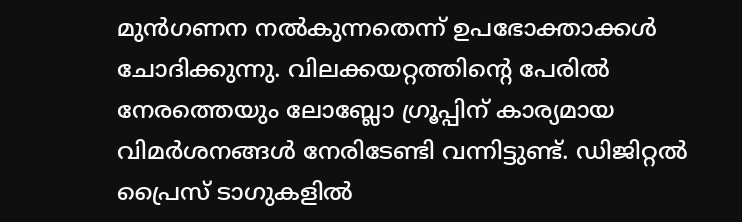മുൻഗണന നൽകുന്നതെന്ന് ഉപഭോക്താക്കൾ ചോദിക്കുന്നു. വിലക്കയറ്റത്തിന്റെ പേരിൽ നേരത്തെയും ലോബ്ലോ ഗ്രൂപ്പിന് കാര്യമായ വിമർശനങ്ങൾ നേരിടേണ്ടി വന്നിട്ടുണ്ട്. ഡിജിറ്റൽ പ്രൈസ് ടാഗുകളിൽ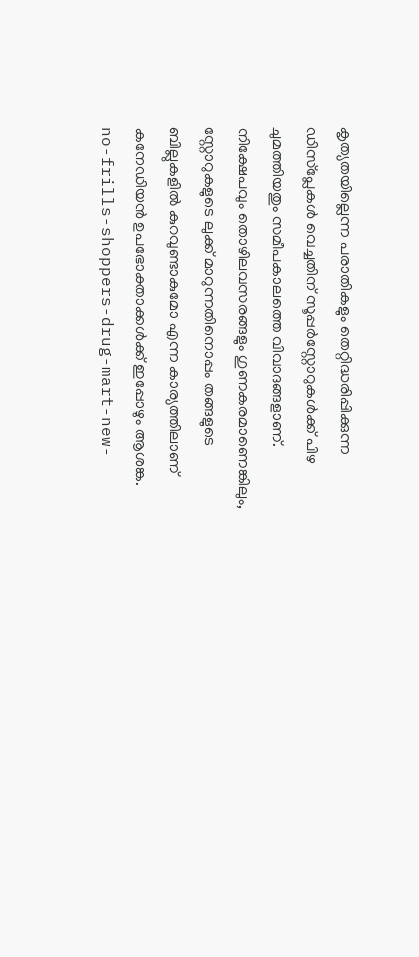കൃത്യതയില്ലെന്ന പരാതികളും തെറ്റിദ്ധരിപ്പിക്കുന്ന ഡിസ്പ്ലേകൾ വെച്ചതിന് സൂപ്പർസ്റ്റോറുകൾക്ക് പിഴ ചുമത്തിയതും സമീപകാലത്തെ വിവാദങ്ങളാണ്. നിക്ഷേപവും തൊഴിലവസരങ്ങളും ഗുണകരമാണെങ്കിലും, സ്റ്റോറുകളുടെ ലുക്ക് മാറുന്നതിനൊപ്പം തങ്ങളുടെ ബില്ലുകളിൽ കുറവുണ്ടാകുമോ എന്ന കാര്യത്തിലാണ് കനേഡിയൻ ഉപഭോക്താക്കൾക്ക് ഇപ്പോഴും ആശങ്ക.
no-frills-shoppers-drug-mart-new-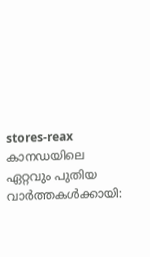stores-reax
കാനഡയിലെ ഏറ്റവും പുതിയ വാർത്തകൾക്കായി: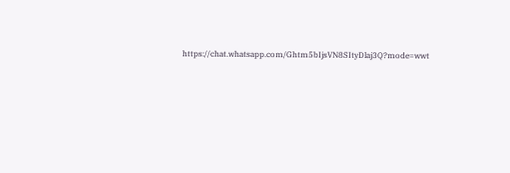https://chat.whatsapp.com/Ghtm5bIjsVN8SItyDlaj3Q?mode=wwt